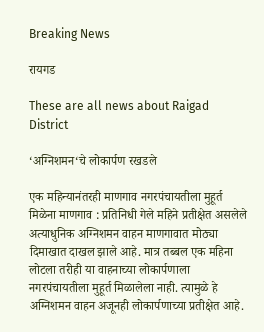Breaking News

रायगड

These are all news about Raigad District

‘अग्निशमन‘चे लोकार्पण रखडले

एक महिन्यानंतरही माणगाव नगरपंचायतीला मुहूर्त मिळेना माणगाव : प्रतिनिधी गेले महिने प्रतीक्षेत असलेले अत्याधुनिक अग्निशमन वाहन माणगावात मोठ्या दिमाखात दाखल झाले आहे. मात्र तब्बल एक महिना लोटला तरीही या वाहनाच्या लोकार्पणाला नगरपंचायतीला मुहूर्त मिळालेला नाही. त्यामुळे हे अग्निशमन वाहन अजूनही लोकार्पणाच्या प्रतीक्षेत आहे.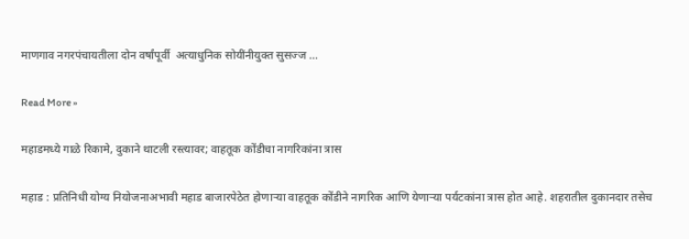माणगाव नगरपंचायतीला दोन वर्षांपूर्वी  अत्याधुनिक सोयींनीयुक्त सुसज्ज …

Read More »

महाडमध्ये गाळे रिकामे, दुकाने थाटली रस्त्यावर; वाहतूक कोंडीचा नागरिकांना त्रास

महाड : प्रतिनिधी योग्य नियोजनाअभावी महाड बाजारपेठेत होणार्‍या वाहतूक कोंडीने नागरिक आणि येणार्‍या पर्यटकांना त्रास होत आहे. शहरातील दुकानदार तसेच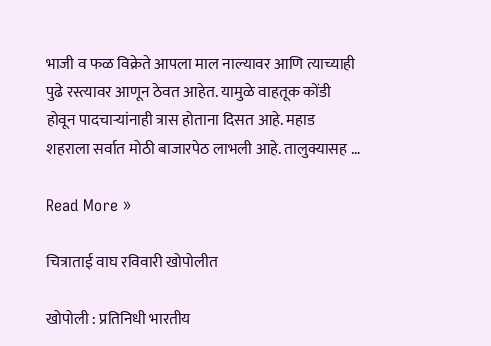भाजी व फळ विक्रेते आपला माल नाल्यावर आणि त्याच्याही पुढे रस्त्यावर आणून ठेवत आहेत. यामुळे वाहतूक कोंडी होवून पादचार्‍यांनाही त्रास होताना दिसत आहे. महाड शहराला सर्वात मोठी बाजारपेठ लाभली आहे. तालुक्यासह …

Read More »

चित्राताई वाघ रविवारी खोपोलीत

खोपोली : प्रतिनिधी भारतीय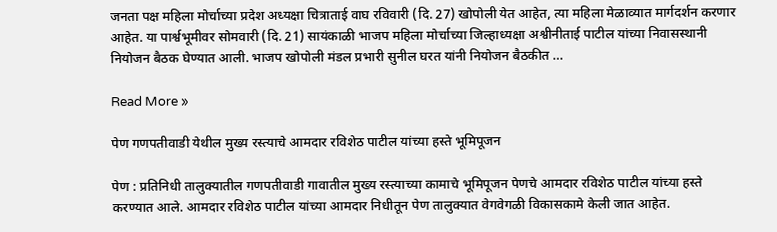जनता पक्ष महिला मोर्चाच्या प्रदेश अध्यक्षा चित्राताई वाघ रविवारी (दि. 27) खोपोली येत आहेत, त्या महिला मेळाव्यात मार्गदर्शन करणार आहेत. या पार्श्वभूमीवर सोमवारी (दि. 21) सायंकाळी भाजप महिला मोर्चाच्या जिल्हाध्यक्षा अश्वीनीताई पाटील यांच्या निवासस्थानी नियोजन बैठक घेण्यात आली. भाजप खोपोली मंडल प्रभारी सुनील घरत यांनी नियोजन बैठकीत …

Read More »

पेण गणपतीवाडी येथील मुख्य रस्त्याचे आमदार रविशेठ पाटील यांच्या हस्ते भूमिपूजन

पेण : प्रतिनिधी तालुक्यातील गणपतीवाडी गावातील मुख्य रस्त्याच्या कामाचे भूमिपूजन पेणचे आमदार रविशेठ पाटील यांच्या हस्ते करण्यात आले. आमदार रविशेठ पाटील यांच्या आमदार निधीतून पेण तालुक्यात वेगवेगळी विकासकामे केली जात आहेत.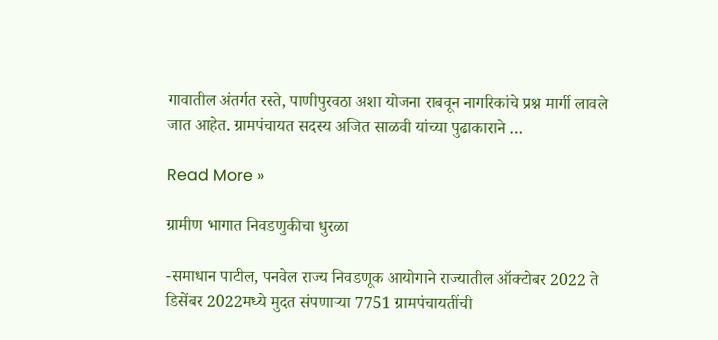गावातील अंतर्गत रस्ते, पाणीपुरवठा अशा योजना राबवून नागरिकांचे प्रश्न मार्गी लावले जात आहेत. ग्रामपंचायत सदस्य अजित साळवी यांच्या पुढाकाराने …

Read More »

ग्रामीण भागात निवडणुकीचा धुरळा

-समाधान पाटील, पनवेल राज्य निवडणूक आयोगाने राज्यातील ऑक्टोबर 2022 ते डिसेंबर 2022मध्ये मुदत संपणार्‍या 7751 ग्रामपंचायतींची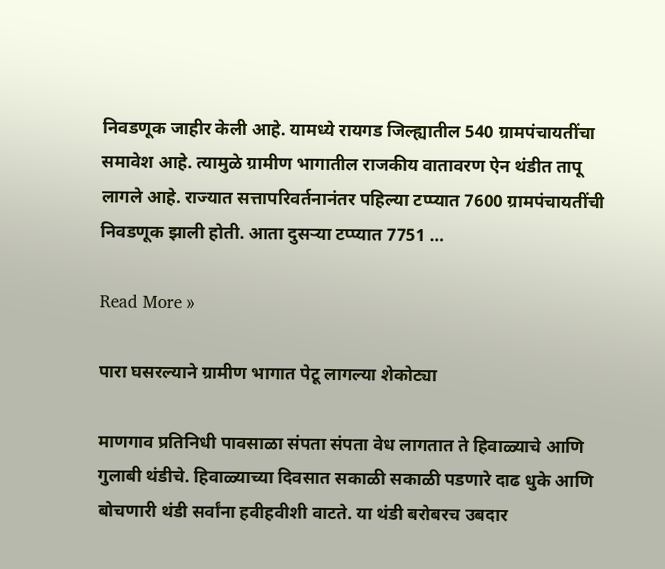निवडणूक जाहीर केली आहे. यामध्ये रायगड जिल्ह्यातील 540 ग्रामपंचायतींचा समावेश आहे. त्यामुळे ग्रामीण भागातील राजकीय वातावरण ऐन थंडीत तापू लागले आहे. राज्यात सत्तापरिवर्तनानंतर पहिल्या टप्प्यात 7600 ग्रामपंचायतींची निवडणूक झाली होती. आता दुसर्‍या टप्प्यात 7751 …

Read More »

पारा घसरल्याने ग्रामीण भागात पेटू लागल्या शेकोट्या

माणगाव प्रतिनिधी पावसाळा संपता संपता वेध लागतात ते हिवाळ्याचे आणि गुलाबी थंडीचे. हिवाळ्याच्या दिवसात सकाळी सकाळी पडणारे दाढ धुके आणि बोचणारी थंडी सर्वांना हवीहवीशी वाटते. या थंडी बरोबरच उबदार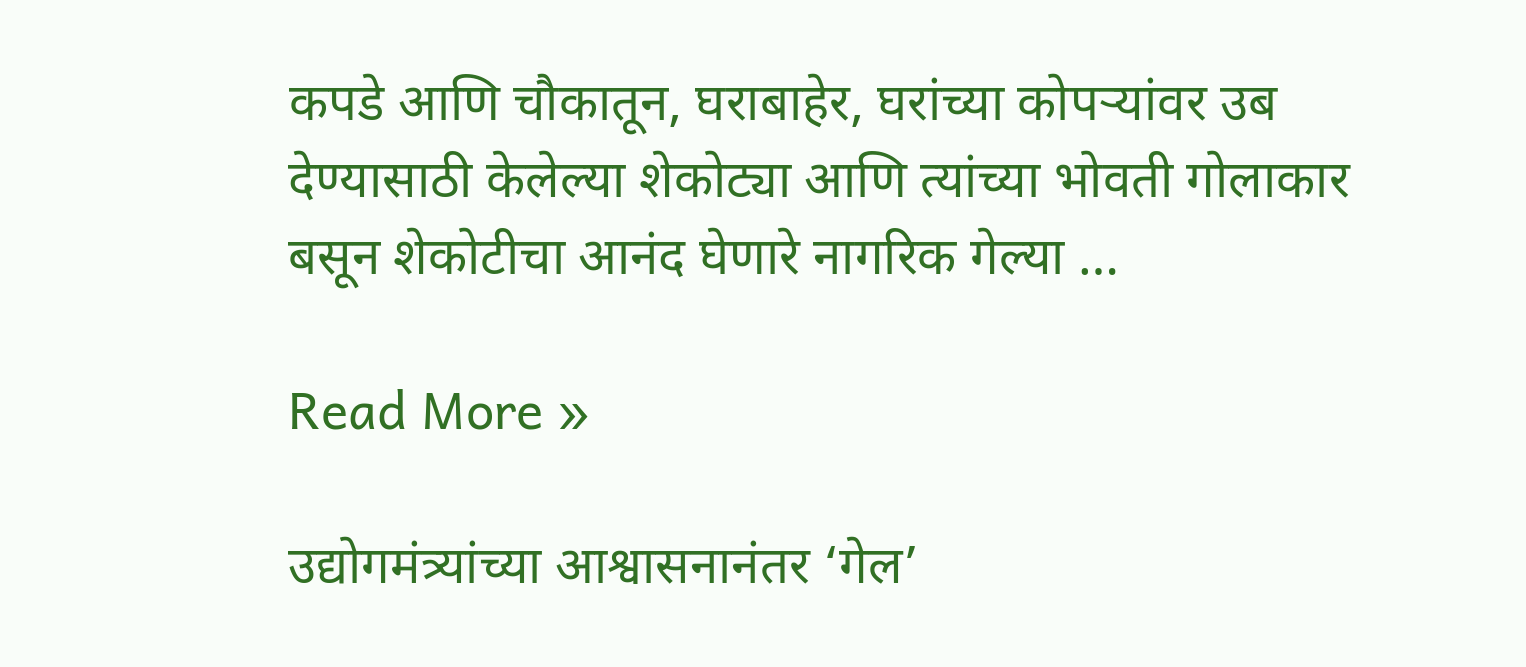कपडे आणि चौकातून, घराबाहेर, घरांच्या कोपर्‍यांवर उब देण्यासाठी केलेल्या शेकोट्या आणि त्यांच्या भोवती गोलाकार बसून शेकोटीचा आनंद घेणारे नागरिक गेल्या …

Read More »

उद्योगमंत्र्यांच्या आश्वासनानंतर ‘गेल’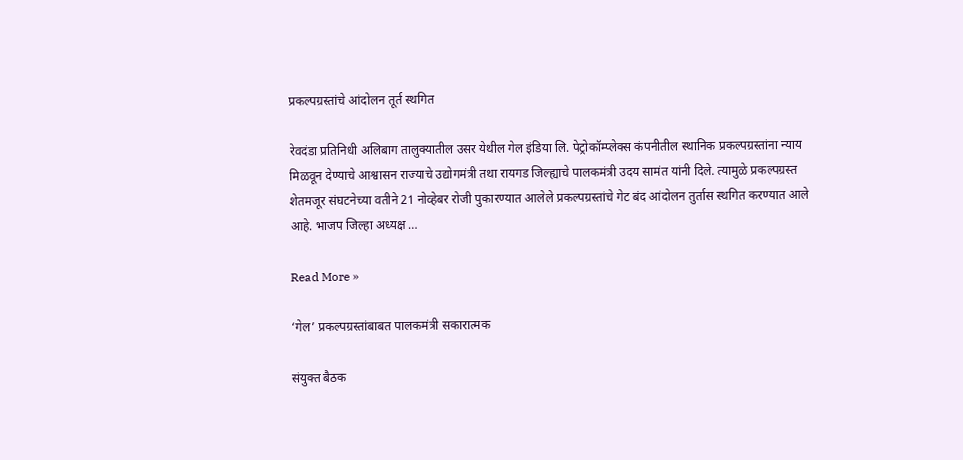प्रकल्पग्रस्तांचे आंदोलन तूर्त स्थगित

रेवदंडा प्रतिनिधी अलिबाग तालुक्यातील उसर येथील गेल इंडिया लि. पेट्रोकॉम्प्लेक्स कंपनीतील स्थानिक प्रकल्पग्रस्तांना न्याय मिळवून देण्याचे आश्वासन राज्याचे उद्योगमंत्री तथा रायगड जिल्ह्याचे पालकमंत्री उदय सामंत यांनी दिले. त्यामुळे प्रकल्पग्रस्त शेतमजूर संघटनेच्या वतीने 21 नोव्हेबर रोजी पुकारण्यात आलेले प्रकल्पग्रस्तांचे गेट बंद आंदोलन तुर्तास स्थगित करण्यात आले आहे. भाजप जिल्हा अध्यक्ष …

Read More »

‘गेल’ प्रकल्पग्रस्तांबाबत पालकमंत्री सकारात्मक

संयुक्त बैठक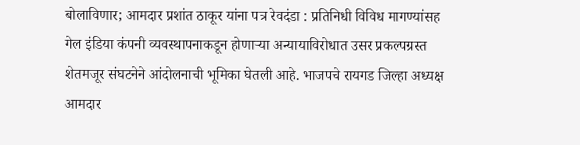बोलाविणार; आमदार प्रशांत ठाकूर यांना पत्र रेवदंडा : प्रतिनिधी विविध मागण्यांसह गेल इंडिया कंपनी व्यवस्थापनाकडून होणार्‍या अन्यायाविरोधात उसर प्रकल्पग्रस्त शेतमजूर संघटनेने आंदोलनाची भूमिका घेतली आहे. भाजपचे रायगड जिल्हा अध्यक्ष आमदार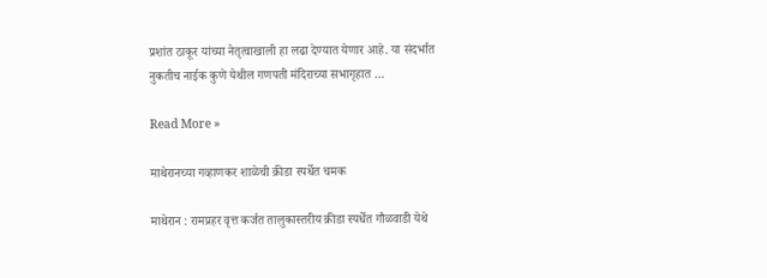प्रशांत ठाकूर यांच्या नेतृत्वाखाली हा लढा देण्यात येणार आहे. या संदर्भात नुकतीच नाईक कुणे येथील गणपती मंदिराच्या सभागृहात …

Read More »

माथेरानच्या गव्हाणकर शाळेची क्रीडा स्पर्धेत चमक

माथेरान : रामप्रहर वृत्त कर्जत तालुकास्तरीय क्रीडा स्पर्धेत गौळवाडी येथे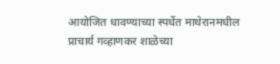आयोजित धावण्याच्या स्पर्धेत माथेरानमधील प्राचार्य गव्हाणकर शाळेच्या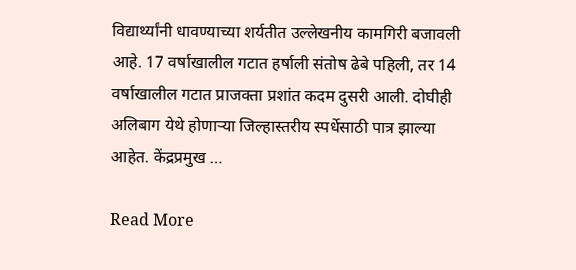विद्यार्थ्यांनी धावण्याच्या शर्यतीत उल्लेखनीय कामगिरी बजावली आहे. 17 वर्षाखालील गटात हर्षाली संतोष ढेबे पहिली, तर 14 वर्षाखालील गटात प्राजक्ता प्रशांत कदम दुसरी आली. दोघीही अलिबाग येथे होणार्‍या जिल्हास्तरीय स्पर्धेसाठी पात्र झाल्या आहेत. केंद्रप्रमुख …

Read More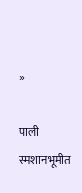»

पाली स्मशानभूमीत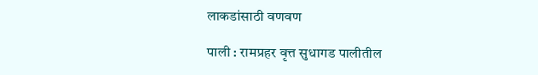लाकडांसाठी वणवण

पाली : रामप्रहर वृत्त सुधागड पालीतील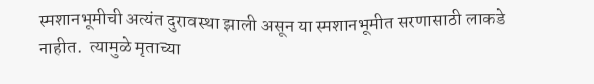स्मशानभूमीची अत्यंत दुरावस्था झाली असून या स्मशानभूमीत सरणासाठी लाकडे नाहीत.  त्यामुळे मृताच्या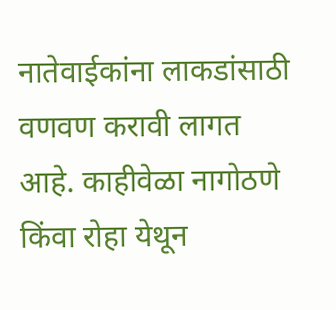नातेवाईकांना लाकडांसाठी वणवण करावी लागत आहे. काहीवेळा नागोठणे किंवा रोहा येथून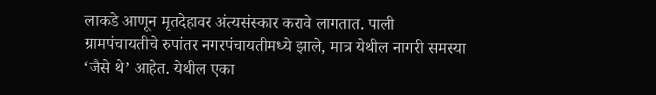लाकडे आणून मृतदेहावर अंत्यसंस्कार करावे लागतात. पाली ग्रामपंचायतीचे रुपांतर नगरपंचायतीमध्ये झाले, मात्र येथील नागरी समस्या ‘जैसे थे’ आहेत. येथील एका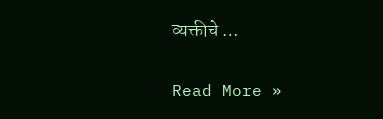व्यक्तीचे …

Read More »